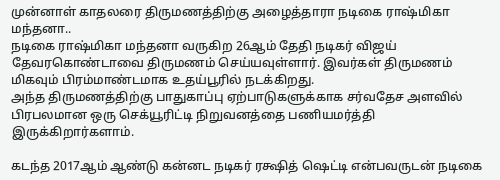முன்னாள் காதலரை திருமணத்திற்கு அழைத்தாரா நடிகை ராஷ்மிகா மந்தனா..
நடிகை ராஷ்மிகா மந்தனா வருகிற 26ஆம் தேதி நடிகர் விஜய் தேவரகொண்டாவை திருமணம் செய்யவுள்ளார். இவர்கள் திருமணம் மிகவும் பிரம்மாண்டமாக உதய்பூரில் நடக்கிறது.
அந்த திருமணத்திற்கு பாதுகாப்பு ஏற்பாடுகளுக்காக சர்வதேச அளவில் பிரபலமான ஒரு செக்யூரிட்டி நிறுவனத்தை பணியமர்த்தி இருக்கிறார்களாம்.

கடந்த 2017ஆம் ஆண்டு கன்னட நடிகர் ரக்ஷித் ஷெட்டி என்பவருடன் நடிகை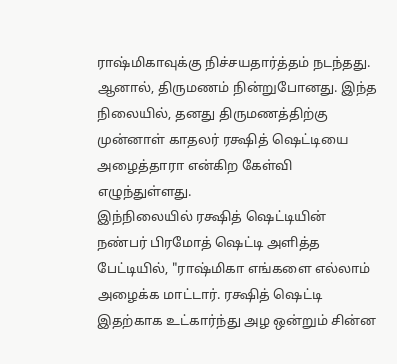ராஷ்மிகாவுக்கு நிச்சயதார்த்தம் நடந்தது. ஆனால், திருமணம் நின்றுபோனது. இந்த நிலையில், தனது திருமணத்திற்கு முன்னாள் காதலர் ரக்ஷித் ஷெட்டியை அழைத்தாரா என்கிற கேள்வி எழுந்துள்ளது.
இந்நிலையில் ரக்ஷித் ஷெட்டியின் நண்பர் பிரமோத் ஷெட்டி அளித்த பேட்டியில், "ராஷ்மிகா எங்களை எல்லாம் அழைக்க மாட்டார். ரக்ஷித் ஷெட்டி இதற்காக உட்கார்ந்து அழ ஒன்றும் சின்ன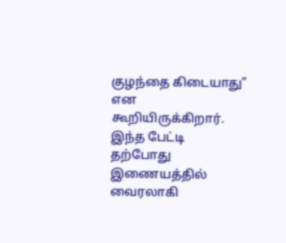குழந்தை கிடையாது" என கூறியிருக்கிறார். இந்த பேட்டி தற்போது இணையத்தில் வைரலாகி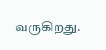வருகிறது.